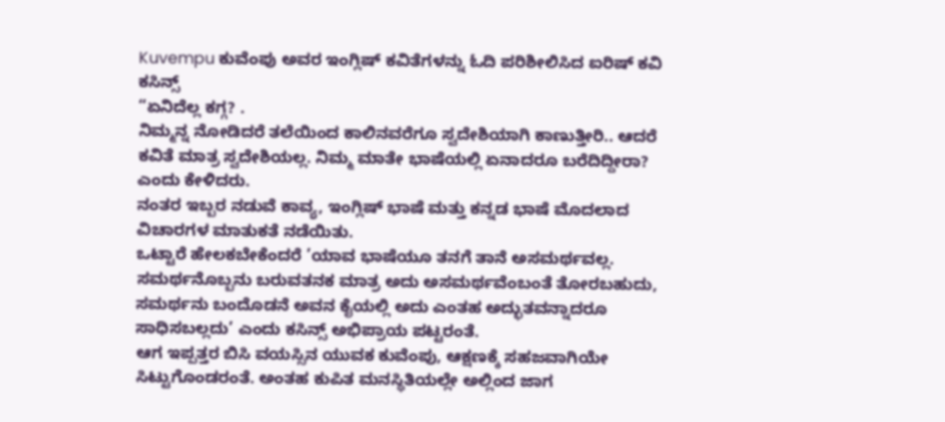Kuvempu ಕುವೆಂಪು ಅವರ ಇಂಗ್ಲಿಷ್ ಕವಿತೆಗಳನ್ನು ಓದಿ ಪರಿಶೀಲಿಸಿದ ಐರಿಷ್ ಕವಿ ಕಸಿನ್ಸ್
“ಏನಿದೆಲ್ಲ ಕಗ್ಗ? .
ನಿಮ್ಮನ್ನ ನೋಡಿದರೆ ತಲೆಯಿಂದ ಕಾಲಿನವರೆಗೂ ಸ್ವದೇಶಿಯಾಗಿ ಕಾಣುತ್ತೀರಿ.. ಆದರೆ ಕವಿತೆ ಮಾತ್ರ ಸ್ವದೇಶಿಯಲ್ಲ. ನಿಮ್ಮ ಮಾತೇ ಭಾಷೆಯಲ್ಲಿ ಏನಾದರೂ ಬರೆದಿದ್ದೀರಾ? ಎಂದು ಕೇಳಿದರು.
ನಂತರ ಇಬ್ಬರ ನಡುವೆ ಕಾವ್ಯ, ಇಂಗ್ಲಿಷ್ ಭಾಷೆ ಮತ್ತು ಕನ್ನಡ ಭಾಷೆ ಮೊದಲಾದ ವಿಚಾರಗಳ ಮಾತುಕತೆ ನಡೆಯಿತು.
ಒಟ್ಟಾರೆ ಹೇಲಕಬೇಕೆಂದರೆ ’ಯಾವ ಭಾಷೆಯೂ ತನಗೆ ತಾನೆ ಅಸಮರ್ಥವಲ್ಲ. ಸಮರ್ಥನೊಬ್ಬನು ಬರುವತನಕ ಮಾತ್ರ ಅದು ಅಸಮರ್ಥವೆಂಬಂತೆ ತೋರಬಹುದು, ಸಮರ್ಥನು ಬಂದೊಡನೆ ಅವನ ಕೈಯಲ್ಲಿ ಅದು ಎಂತಹ ಅದ್ಭುತವನ್ನಾದರೂ ಸಾಧಿಸಬಲ್ಲದು’ ಎಂದು ಕಸಿನ್ಸ್ ಅಭಿಪ್ರಾಯ ಪಟ್ಟರಂತೆ.
ಆಗ ಇಪ್ಪತ್ತರ ಬಿಸಿ ವಯಸ್ಸಿನ ಯುವಕ ಕುವೆಂಪು, ಆಕ್ಷಣಕ್ಕೆ ಸಹಜವಾಗಿಯೇ ಸಿಟ್ಟುಗೊಂಡರಂತೆ. ಅಂತಹ ಕುಪಿತ ಮನಸ್ಥಿತಿಯಲ್ಲೇ ಅಲ್ಲಿಂದ ಜಾಗ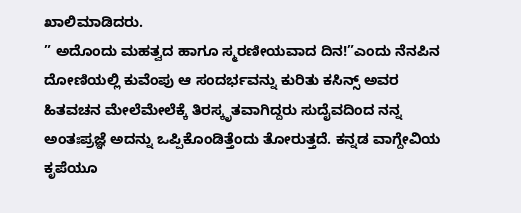ಖಾಲಿಮಾಡಿದರು.
” ಅದೊಂದು ಮಹತ್ವದ ಹಾಗೂ ಸ್ಮರಣೀಯವಾದ ದಿನ!”ಎಂದು ನೆನಪಿನ ದೋಣಿಯಲ್ಲಿ ಕುವೆಂಪು ಆ ಸಂದರ್ಭವನ್ನು ಕುರಿತು ಕಸಿನ್ಸ್ ಅವರ ಹಿತವಚನ ಮೇಲೆಮೇಲೆಕ್ಕೆ ತಿರಸ್ಕೃತವಾಗಿದ್ದರು ಸುದೈವದಿಂದ ನನ್ನ ಅಂತಃಪ್ರಜ್ಞೆ ಅದನ್ನು ಒಪ್ಪಿಕೊಂಡಿತ್ತೆಂದು ತೋರುತ್ತದೆ. ಕನ್ನಡ ವಾಗ್ದೇವಿಯ ಕೃಪೆಯೂ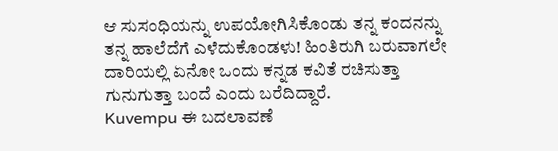ಆ ಸುಸಂಧಿಯನ್ನು ಉಪಯೋಗಿಸಿಕೊಂಡು ತನ್ನ ಕಂದನನ್ನು ತನ್ನ ಹಾಲೆದೆಗೆ ಎಳೆದುಕೊಂಡಳು! ಹಿಂತಿರುಗಿ ಬರುವಾಗಲೇ ದಾರಿಯಲ್ಲಿ ಏನೋ ಒಂದು ಕನ್ನಡ ಕವಿತೆ ರಚಿಸುತ್ತಾ ಗುನುಗುತ್ತಾ ಬಂದೆ ಎಂದು ಬರೆದಿದ್ದಾರೆ.
Kuvempu ಈ ಬದಲಾವಣೆ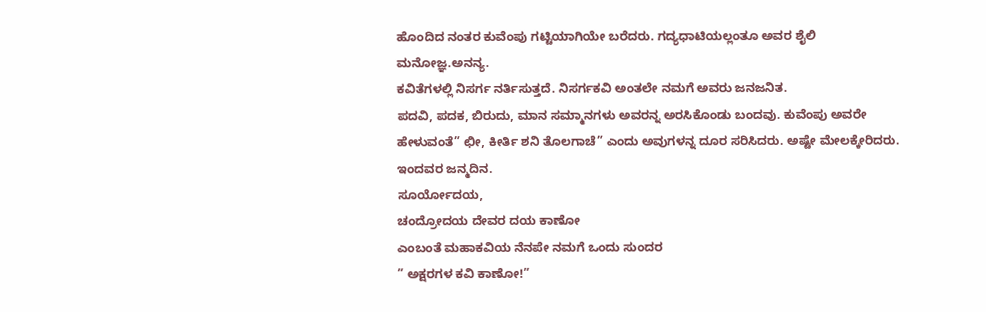ಹೊಂದಿದ ನಂತರ ಕುವೆಂಪು ಗಟ್ಟಿಯಾಗಿಯೇ ಬರೆದರು. ಗದ್ಯಧಾಟಿಯಲ್ಲಂತೂ ಅವರ ಶೈಲಿ
ಮನೋಜ್ಞ.ಅನನ್ಯ.
ಕವಿತೆಗಳಲ್ಲಿ ನಿಸರ್ಗ ನರ್ತಿಸುತ್ತದೆ. ನಿಸರ್ಗಕವಿ ಅಂತಲೇ ನಮಗೆ ಅವರು ಜನಜನಿತ.
ಪದವಿ, ಪದಕ, ಬಿರುದು, ಮಾನ ಸಮ್ಮಾನಗಳು ಅವರನ್ನ ಅರಸಿಕೊಂಡು ಬಂದವು. ಕುವೆಂಪು ಅವರೇ ಹೇಳುವಂತೆ” ಛೀ, ಕೀರ್ತಿ ಶನಿ ತೊಲಗಾಚೆ” ಎಂದು ಅವುಗಳನ್ನ ದೂರ ಸರಿಸಿದರು. ಅಷ್ಟೇ ಮೇಲಕ್ಕೇರಿದರು.
ಇಂದವರ ಜನ್ಮದಿನ.
ಸೂರ್ಯೋದಯ,
ಚಂದ್ರೋದಯ ದೇವರ ದಯ ಕಾಣೋ
ಎಂಬಂತೆ ಮಹಾಕವಿಯ ನೆನಪೇ ನಮಗೆ ಒಂದು ಸುಂದರ
” ಅಕ್ಷರಗಳ ಕವಿ ಕಾಣೋ!”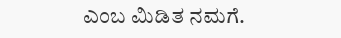ಎಂಬ ಮಿಡಿತ ನಮಗೆ.